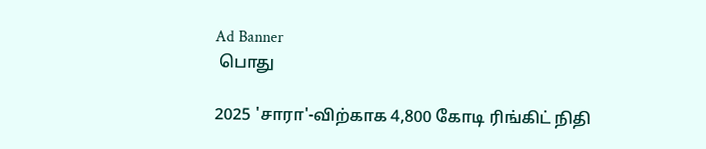Ad Banner
 பொது

2025 'சாரா'-விற்காக 4,800 கோடி ரிங்கிட் நிதி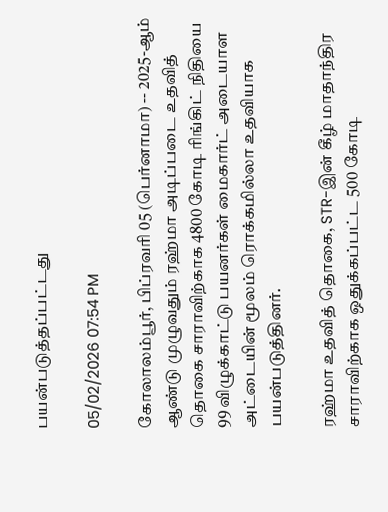பயன்படுத்தப்பட்டது

05/02/2026 07:54 PM

கோலாலம்பூர், பிப்ரவரி 05 (பெர்னாமா) -- 2025-ஆம் ஆண்டு முழுவதும் ரஹ்மா அடிப்படை உதவித் தொகை சாராவிற்காக 4800 கோடி ரிங்கிட் நிதியை 99 விழுக்காட்டு பயனர்கள் மைகார்ட் அடையாள அட்டையின் மூலம் ரொக்கமில்லா உதவியாக பயன்படுத்தினர்.

ரஹ்மா உதவித் தொகை, STR-இன் கீழ் மாதாந்திர சாராவிற்காக ஒதுக்கப்பட்ட 500 கோடி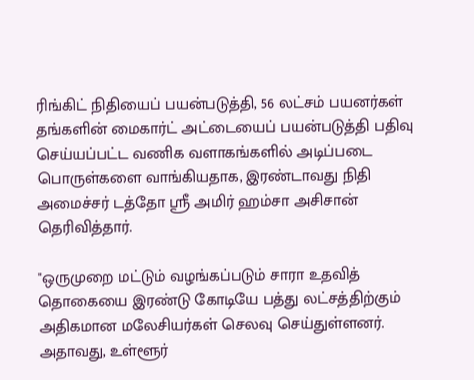ரிங்கிட் நிதியைப் பயன்படுத்தி, 56 லட்சம் பயனர்கள் தங்களின் மைகார்ட் அட்டையைப் பயன்படுத்தி பதிவு செய்யப்பட்ட வணிக வளாகங்களில் அடிப்படை பொருள்களை வாங்கியதாக, இரண்டாவது நிதி அமைச்சர் டத்தோ ஶ்ரீ அமிர் ஹம்சா அசிசான் தெரிவித்தார்.

"ஒருமுறை மட்டும் வழங்கப்படும் சாரா உதவித் தொகையை இரண்டு கோடியே பத்து லட்சத்திற்கும் அதிகமான மலேசியர்கள் செலவு செய்துள்ளனர். அதாவது, உள்ளூர்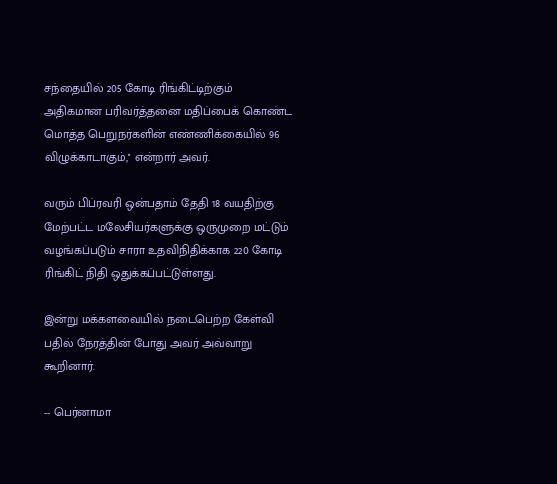சந்தையில் 205 கோடி ரிங்கிட்டிற்கும் அதிகமான பரிவர்த்தனை மதிப்பைக் கொண்ட மொத்த பெறுநர்களின் எண்ணிக்கையில் 96 விழுக்காடாகும்,'' என்றார் அவர்.

வரும் பிப்ரவரி ஒன்பதாம் தேதி 18 வயதிற்கு மேற்பட்ட மலேசியர்களுக்கு ஒருமுறை மட்டும் வழங்கப்படும் சாரா உதவிநிதிக்காக 220 கோடி ரிங்கிட் நிதி ஒதுக்கப்பட்டுள்ளது.

இன்று மக்களவையில் நடைபெற்ற கேள்வி பதில் நேரத்தின் போது அவர் அவ்வாறு கூறினார்.

-- பெர்னாமா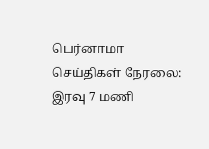பெர்னாமா செய்திகள் நேரலை: இரவு 7 மணி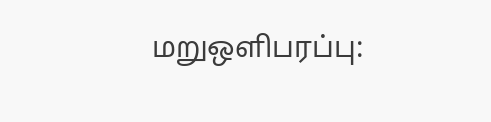மறுஒளிபரப்பு: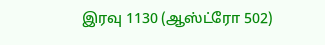இரவு 1130 (ஆஸ்ட்ரோ 502)